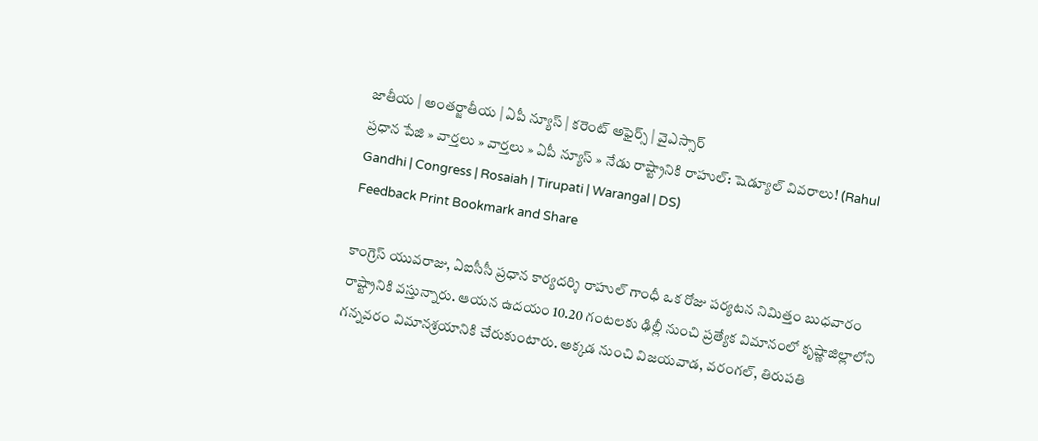జాతీయ | అంతర్జాతీయ | ఏపీ న్యూస్ | కరెంట్ అఫైర్స్ | వైఎస్సార్
ప్రధాన పేజి » వార్తలు » వార్తలు » ఏపీ న్యూస్ » నేడు రాష్ట్రానికి రాహుల్: షెడ్యూల్ వివరాలు! (Rahul Gandhi | Congress | Rosaiah | Tirupati | Warangal | DS)
Feedback Print Bookmark and Share

కాంగ్రెస్ యువరాజు, ఏఐసీసీ ప్రధాన కార్యదర్శి రాహుల్ గాంధీ ఒక రోజు పర్యటన నిమిత్తం బుధవారం రాష్ట్రానికి వస్తున్నారు. ఆయన ఉదయం 10.20 గంటలకు ఢిల్లీ నుంచి ప్రత్యేక విమానంలో కృష్ణాజిల్లాలోని గన్నవరం విమానశ్రయానికి చేరుకుంటారు. అక్కడ నుంచి విజయవాడ, వరంగల్, తిరుపతి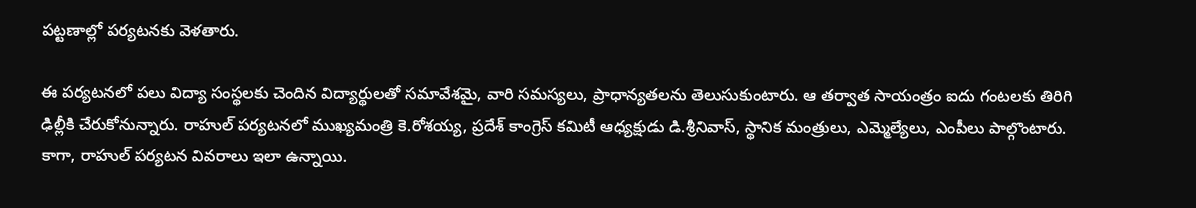పట్టణాల్లో పర్యటనకు వెళతారు.

ఈ పర్యటనలో పలు విద్యా సంస్థలకు చెందిన విద్యార్థులతో సమావేశమై, వారి సమస్యలు, ప్రాధాన్యతలను తెలుసుకుంటారు. ఆ తర్వాత సాయంత్రం ఐదు గంటలకు తిరిగి ఢిల్లీకి చేరుకోనున్నారు. రాహుల్ పర్యటనలో ముఖ్యమంత్రి కె.రోశయ్య, ప్రదేశ్ కాంగ్రెస్ కమిటీ ఆధ్యక్షుడు డి.శ్రీనివాస్, స్థానిక మంత్రులు, ఎమ్మెల్యేలు, ఎంపీలు పాల్గొంటారు. కాగా, రాహుల్ పర్యటన వివరాలు ఇలా ఉన్నాయి.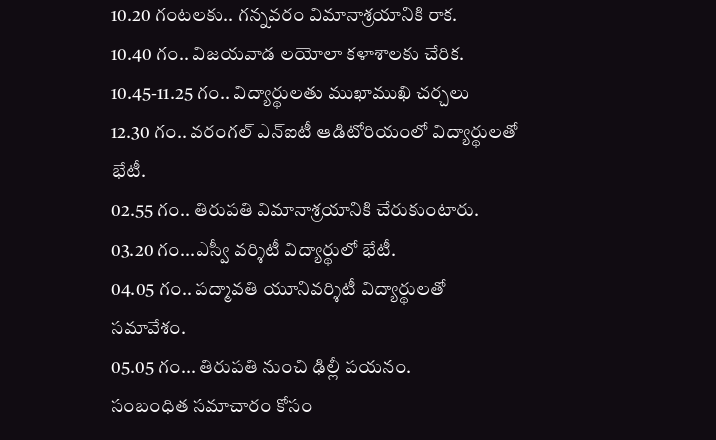10.20 గంటలకు.. గన్నవరం విమానాశ్రయానికి రాక.
10.40 గం.. విజయవాడ లయోలా కళాశాలకు చేరిక.
10.45-11.25 గం.. విద్యార్థులతు ముఖాముఖి చర్చలు
12.30 గం.. వరంగల్ ఎన్ఐటీ ఆడిటోరియంలో విద్యార్థులతో భేటీ.
02.55 గం.. తిరుపతి విమానాశ్రయానికి చేరుకుంటారు.
03.20 గం...ఎస్వీ వర్శిటీ విద్యార్థులో భేటీ.
04.05 గం.. పద్మావతి యూనివర్శిటీ విద్యార్థులతో సమావేశం.
05.05 గం... తిరుపతి నుంచి ఢిల్లీ పయనం.
సంబంధిత సమాచారం కోసం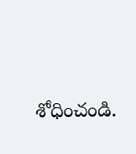శోధించండి.